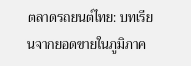ตลาดรถยนต์ไทย: บทเรียนจากยอดขายในภูมิภาค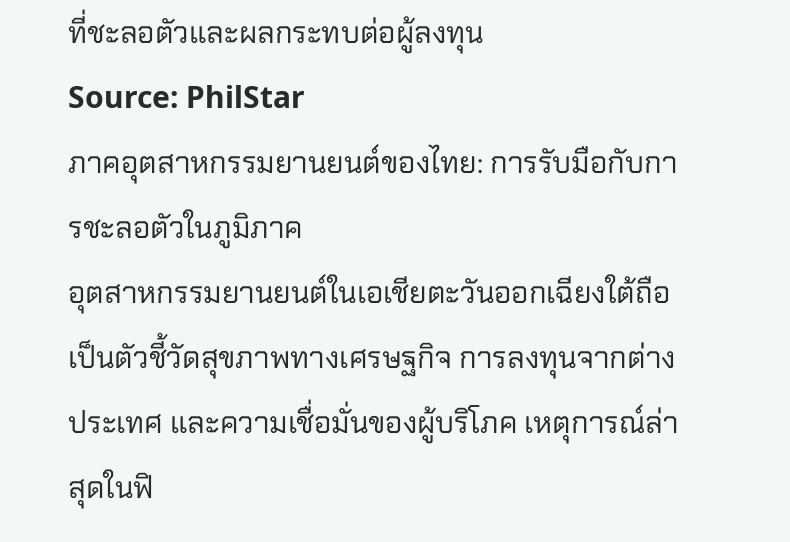ที่ชะลอตัวและผลกระทบต่อผู้ลงทุน
Source: PhilStar
ภาคอุตสาหกรรมยานยนต์ของไทย: การรับมือกับการชะลอตัวในภูมิภาค
อุตสาหกรรมยานยนต์ในเอเชียตะวันออกเฉียงใต้ถือเป็นตัวชี้วัดสุขภาพทางเศรษฐกิจ การลงทุนจากต่างประเทศ และความเชื่อมั่นของผู้บริโภค เหตุการณ์ล่าสุดในฟิ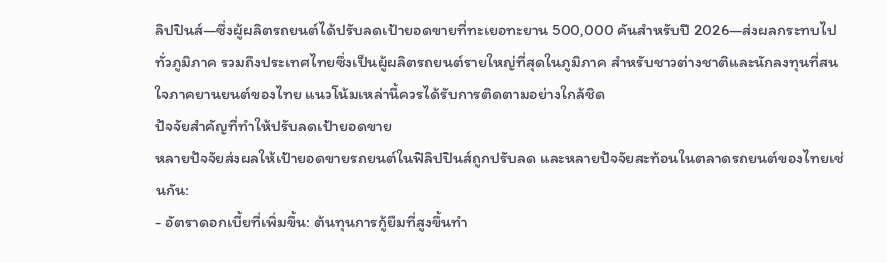ลิปปินส์—ซึ่งผู้ผลิตรถยนต์ได้ปรับลดเป้ายอดขายที่ทะเยอทะยาน 500,000 คันสำหรับปี 2026—ส่งผลกระทบไปทั่วภูมิภาค รวมถึงประเทศไทยซึ่งเป็นผู้ผลิตรถยนต์รายใหญ่ที่สุดในภูมิภาค สำหรับชาวต่างชาติและนักลงทุนที่สนใจภาคยานยนต์ของไทย แนวโน้มเหล่านี้ควรได้รับการติดตามอย่างใกล้ชิด
ปัจจัยสำคัญที่ทำให้ปรับลดเป้ายอดขาย
หลายปัจจัยส่งผลให้เป้ายอดขายรถยนต์ในฟิลิปปินส์ถูกปรับลด และหลายปัจจัยสะท้อนในตลาดรถยนต์ของไทยเช่นกัน:
- อัตราดอกเบี้ยที่เพิ่มขึ้น: ต้นทุนการกู้ยืมที่สูงขึ้นทำ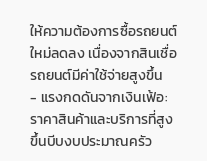ให้ความต้องการซื้อรถยนต์ใหม่ลดลง เนื่องจากสินเชื่อรถยนต์มีค่าใช้จ่ายสูงขึ้น
- แรงกดดันจากเงินเฟ้อ: ราคาสินค้าและบริการที่สูงขึ้นบีบงบประมาณครัว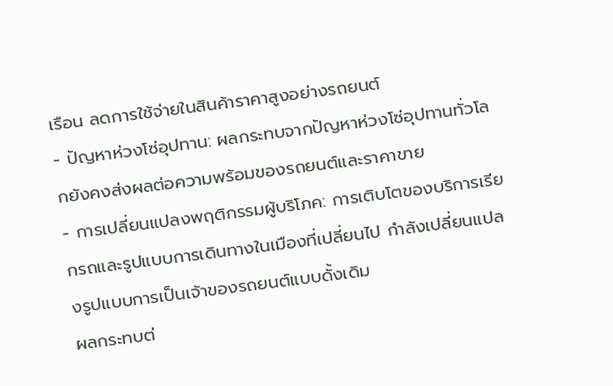เรือน ลดการใช้จ่ายในสินค้าราคาสูงอย่างรถยนต์
- ปัญหาห่วงโซ่อุปทาน: ผลกระทบจากปัญหาห่วงโซ่อุปทานทั่วโลกยังคงส่งผลต่อความพร้อมของรถยนต์และราคาขาย
- การเปลี่ยนแปลงพฤติกรรมผู้บริโภค: การเติบโตของบริการเรียกรถและรูปแบบการเดินทางในเมืองที่เปลี่ยนไป กำลังเปลี่ยนแปลงรูปแบบการเป็นเจ้าของรถยนต์แบบดั้งเดิม
ผลกระทบต่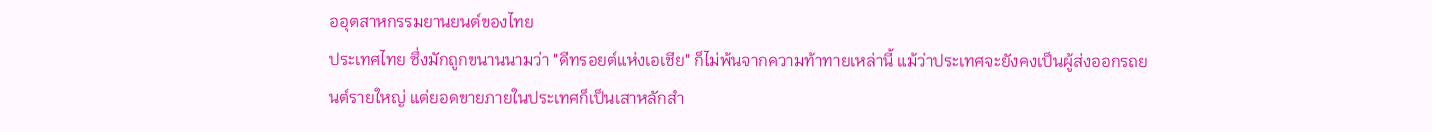ออุตสาหกรรมยานยนต์ของไทย
ประเทศไทย ซึ่งมักถูกขนานนามว่า "ดีทรอยต์แห่งเอเชีย" ก็ไม่พ้นจากความท้าทายเหล่านี้ แม้ว่าประเทศจะยังคงเป็นผู้ส่งออกรถยนต์รายใหญ่ แต่ยอดขายภายในประเทศก็เป็นเสาหลักสำ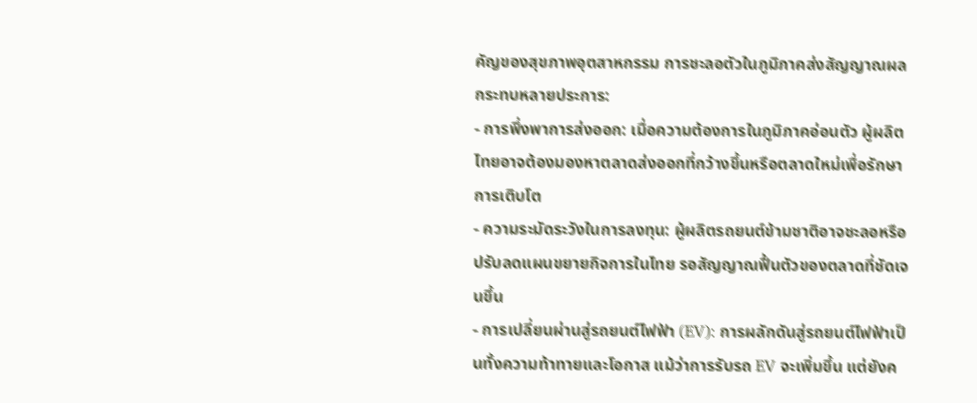คัญของสุขภาพอุตสาหกรรม การชะลอตัวในภูมิภาคส่งสัญญาณผลกระทบหลายประการ:
- การพึ่งพาการส่งออก: เมื่อความต้องการในภูมิภาคอ่อนตัว ผู้ผลิตไทยอาจต้องมองหาตลาดส่งออกที่กว้างขึ้นหรือตลาดใหม่เพื่อรักษาการเติบโต
- ความระมัดระวังในการลงทุน: ผู้ผลิตรถยนต์ข้ามชาติอาจชะลอหรือปรับลดแผนขยายกิจการในไทย รอสัญญาณฟื้นตัวของตลาดที่ชัดเจนขึ้น
- การเปลี่ยนผ่านสู่รถยนต์ไฟฟ้า (EV): การผลักดันสู่รถยนต์ไฟฟ้าเป็นทั้งความท้าทายและโอกาส แม้ว่าการรับรถ EV จะเพิ่มขึ้น แต่ยังค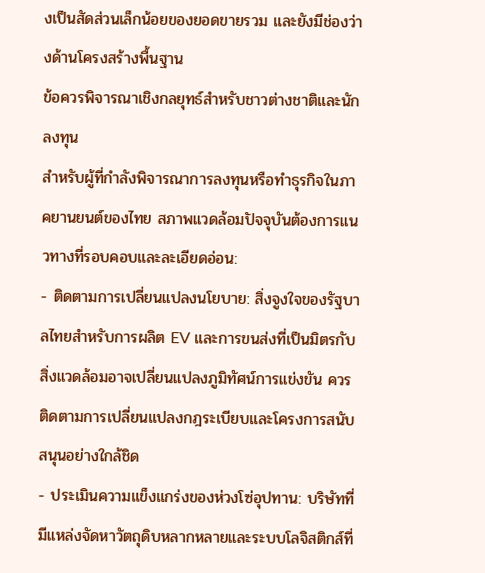งเป็นสัดส่วนเล็กน้อยของยอดขายรวม และยังมีช่องว่างด้านโครงสร้างพื้นฐาน
ข้อควรพิจารณาเชิงกลยุทธ์สำหรับชาวต่างชาติและนักลงทุน
สำหรับผู้ที่กำลังพิจารณาการลงทุนหรือทำธุรกิจในภาคยานยนต์ของไทย สภาพแวดล้อมปัจจุบันต้องการแนวทางที่รอบคอบและละเอียดอ่อน:
- ติดตามการเปลี่ยนแปลงนโยบาย: สิ่งจูงใจของรัฐบาลไทยสำหรับการผลิต EV และการขนส่งที่เป็นมิตรกับสิ่งแวดล้อมอาจเปลี่ยนแปลงภูมิทัศน์การแข่งขัน ควรติดตามการเปลี่ยนแปลงกฎระเบียบและโครงการสนับสนุนอย่างใกล้ชิด
- ประเมินความแข็งแกร่งของห่วงโซ่อุปทาน: บริษัทที่มีแหล่งจัดหาวัตถุดิบหลากหลายและระบบโลจิสติกส์ที่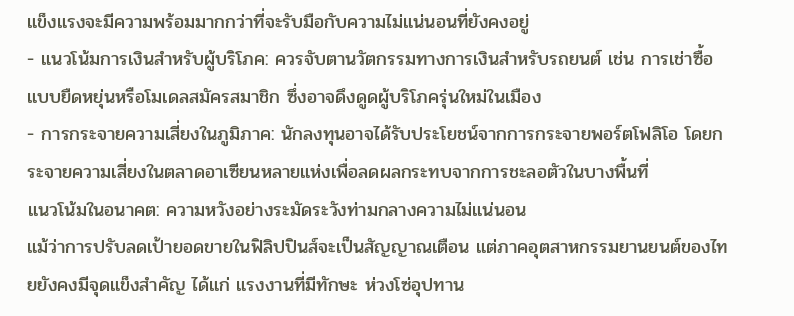แข็งแรงจะมีความพร้อมมากกว่าที่จะรับมือกับความไม่แน่นอนที่ยังคงอยู่
- แนวโน้มการเงินสำหรับผู้บริโภค: ควรจับตานวัตกรรมทางการเงินสำหรับรถยนต์ เช่น การเช่าซื้อแบบยืดหยุ่นหรือโมเดลสมัครสมาชิก ซึ่งอาจดึงดูดผู้บริโภครุ่นใหม่ในเมือง
- การกระจายความเสี่ยงในภูมิภาค: นักลงทุนอาจได้รับประโยชน์จากการกระจายพอร์ตโฟลิโอ โดยกระจายความเสี่ยงในตลาดอาเซียนหลายแห่งเพื่อลดผลกระทบจากการชะลอตัวในบางพื้นที่
แนวโน้มในอนาคต: ความหวังอย่างระมัดระวังท่ามกลางความไม่แน่นอน
แม้ว่าการปรับลดเป้ายอดขายในฟิลิปปินส์จะเป็นสัญญาณเตือน แต่ภาคอุตสาหกรรมยานยนต์ของไทยยังคงมีจุดแข็งสำคัญ ได้แก่ แรงงานที่มีทักษะ ห่วงโซ่อุปทาน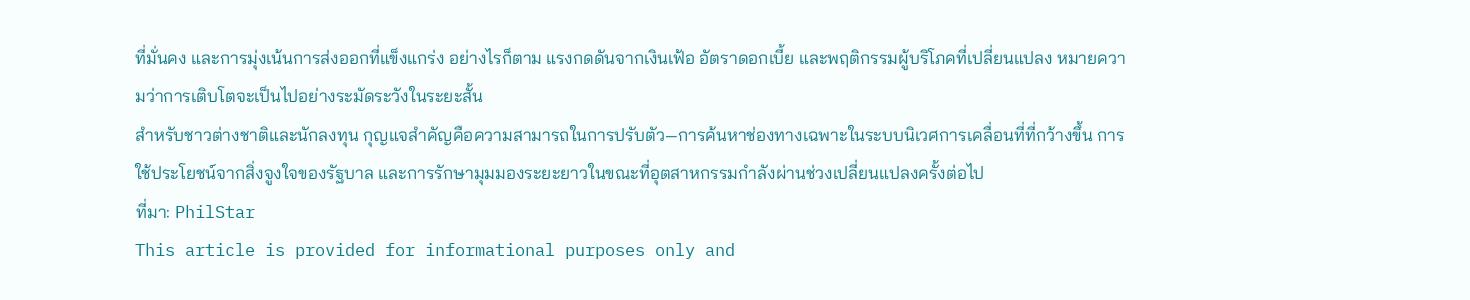ที่มั่นคง และการมุ่งเน้นการส่งออกที่แข็งแกร่ง อย่างไรก็ตาม แรงกดดันจากเงินเฟ้อ อัตราดอกเบี้ย และพฤติกรรมผู้บริโภคที่เปลี่ยนแปลง หมายความว่าการเติบโตจะเป็นไปอย่างระมัดระวังในระยะสั้น
สำหรับชาวต่างชาติและนักลงทุน กุญแจสำคัญคือความสามารถในการปรับตัว—การค้นหาช่องทางเฉพาะในระบบนิเวศการเคลื่อนที่ที่กว้างขึ้น การใช้ประโยชน์จากสิ่งจูงใจของรัฐบาล และการรักษามุมมองระยะยาวในขณะที่อุตสาหกรรมกำลังผ่านช่วงเปลี่ยนแปลงครั้งต่อไป
ที่มา: PhilStar
This article is provided for informational purposes only and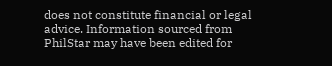does not constitute financial or legal advice. Information sourced from PhilStar may have been edited for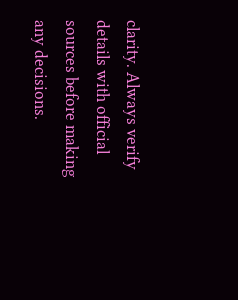clarity. Always verify details with official sources before making any decisions.